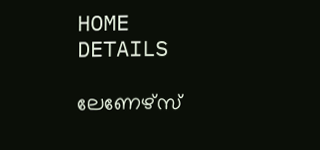HOME
DETAILS

ലേണേഴ്‌സ്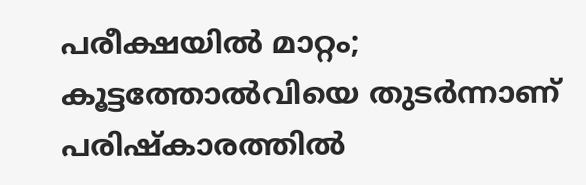പരീക്ഷയിൽ മാറ്റം; കൂട്ടത്തോൽവിയെ തുടർന്നാണ് പരിഷ്കാരത്തിൽ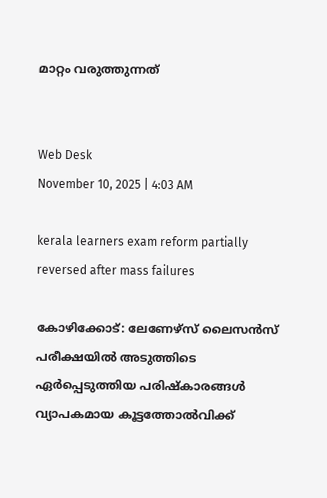മാറ്റം വരുത്തുന്നത്


Web Desk
November 10, 2025 | 4:03 AM

kerala learners exam reform partially reversed after mass failures

കോഴിക്കോട്: ലേണേഴ്‌സ് ലൈസൻസ് പരീക്ഷയിൽ അടുത്തിടെ ഏർപ്പെടുത്തിയ പരിഷ്‌കാരങ്ങൾ വ്യാപകമായ കൂട്ടത്തോൽവിക്ക്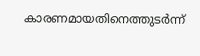കാരണമായതിനെത്തുടർന്ന്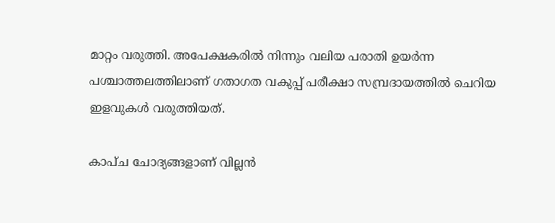മാറ്റം വരുത്തി. അപേക്ഷകരിൽ നിന്നും വലിയ പരാതി ഉയർന്ന പശ്ചാത്തലത്തിലാണ് ഗതാഗത വകുപ്പ് പരീക്ഷാ സമ്പ്രദായത്തിൽ ചെറിയ ഇളവുകൾ വരുത്തിയത്.

കാപ്‌ച ചോദ്യങ്ങളാണ് വില്ലൻ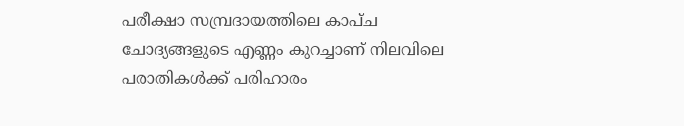പരീക്ഷാ സമ്പ്രദായത്തിലെ കാപ്‌ച ചോദ്യങ്ങളുടെ എണ്ണം കുറച്ചാണ് നിലവിലെ പരാതികൾക്ക് പരിഹാരം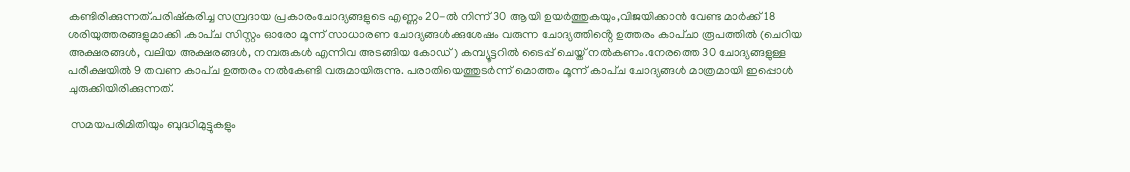കണ്ടിരിക്കുന്നത്.പരിഷ്കരിച്ച സമ്പ്രദായ പ്രകാരംചോദ്യങ്ങളുടെ എണ്ണം 20-ൽ നിന്ന് 30 ആയി ഉയർത്തുകയും,വിജയിക്കാൻ വേണ്ട മാർക്ക് 18  ശരിയുത്തരങ്ങളുമാക്കി .കാപ്‌ച സിസ്റ്റം ഓരോ മൂന്ന് സാധാരണ ചോദ്യങ്ങൾക്കുശേഷം വരുന്ന ചോദ്യത്തിൻ്റെ ഉത്തരം കാപ്‌ചാ രൂപത്തിൽ (ചെറിയ അക്ഷരങ്ങൾ, വലിയ അക്ഷരങ്ങൾ, നമ്പരുകൾ എന്നിവ അടങ്ങിയ കോഡ്) കമ്പ്യൂട്ടറിൽ ടൈപ്പ് ചെയ്ത് നൽകണം.നേരത്തെ 30 ചോദ്യങ്ങളുള്ള പരീക്ഷയിൽ 9 തവണ കാപ്‌ച ഉത്തരം നൽകേണ്ടി വരുമായിരുന്നു. പരാതിയെത്തുടർന്ന് മൊത്തം മൂന്ന് കാപ്‌ച ചോദ്യങ്ങൾ മാത്രമായി ഇപ്പൊൾ ചുരുക്കിയിരിക്കുന്നത്.

 സമയപരിമിതിയും ബുദ്ധിമുട്ടുകളും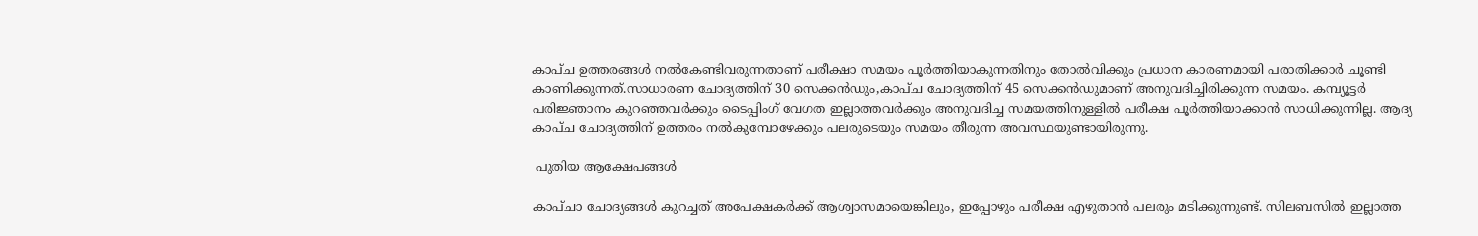കാപ്‌ച ഉത്തരങ്ങൾ നൽകേണ്ടിവരുന്നതാണ് പരീക്ഷാ സമയം പൂർത്തിയാകുന്നതിനും തോൽവിക്കും പ്രധാന കാരണമായി പരാതിക്കാർ ചൂണ്ടി കാണിക്കുന്നത്.സാധാരണ ചോദ്യത്തിന് 30 സെക്കൻഡും,കാപ്‌ച ചോദ്യത്തിന് 45 സെക്കൻഡുമാണ് അനുവദിച്ചിരിക്കുന്ന സമയം. കമ്പ്യൂട്ടർ പരിജ്ഞാനം കുറഞ്ഞവർക്കും ടൈപ്പിംഗ് വേഗത ഇല്ലാത്തവർക്കും അനുവദിച്ച സമയത്തിനുള്ളിൽ പരീക്ഷ പൂർത്തിയാക്കാൻ സാധിക്കുന്നില്ല. ആദ്യ കാപ്‌ച ചോദ്യത്തിന് ഉത്തരം നൽകുമ്പോഴേക്കും പലരുടെയും സമയം തീരുന്ന അവസ്ഥയുണ്ടായിരുന്നു.

 പുതിയ ആക്ഷേപങ്ങൾ

കാപ്‌ചാ ചോദ്യങ്ങൾ കുറച്ചത് അപേക്ഷകർക്ക് ആശ്വാസമായെങ്കിലും, ഇപ്പോഴും പരീക്ഷ എഴുതാൻ പലരും മടിക്കുന്നുണ്ട്. സിലബസിൽ ഇല്ലാത്ത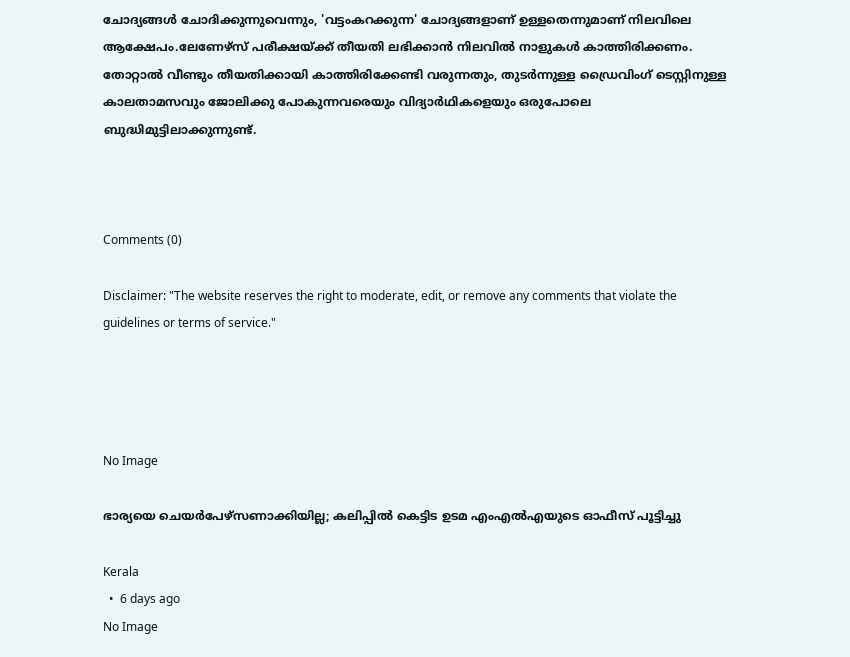ചോദ്യങ്ങൾ ചോദിക്കുന്നുവെന്നും, 'വട്ടംകറക്കുന്ന' ചോദ്യങ്ങളാണ് ഉള്ളതെന്നുമാണ് നിലവിലെ ആക്ഷേപം.ലേണേഴ്‌സ് പരീക്ഷയ്ക്ക് തീയതി ലഭിക്കാൻ നിലവിൽ നാളുകൾ കാത്തിരിക്കണം. തോറ്റാൽ വീണ്ടും തീയതിക്കായി കാത്തിരിക്കേണ്ടി വരുന്നതും, തുടർന്നുള്ള ഡ്രൈവിംഗ് ടെസ്റ്റിനുള്ള കാലതാമസവും ജോലിക്കു പോകുന്നവരെയും വിദ്യാർഥികളെയും ഒരുപോലെ ബുദ്ധിമുട്ടിലാക്കുന്നുണ്ട്.



Comments (0)

Disclaimer: "The website reserves the right to moderate, edit, or remove any comments that violate the guidelines or terms of service."




No Image

ഭാര്യയെ ചെയർപേഴ്‌സണാക്കിയില്ല; കലിപ്പിൽ കെട്ടിട ഉടമ എംഎൽഎയുടെ ഓഫീസ് പൂട്ടിച്ചു

Kerala
  •  6 days ago
No Image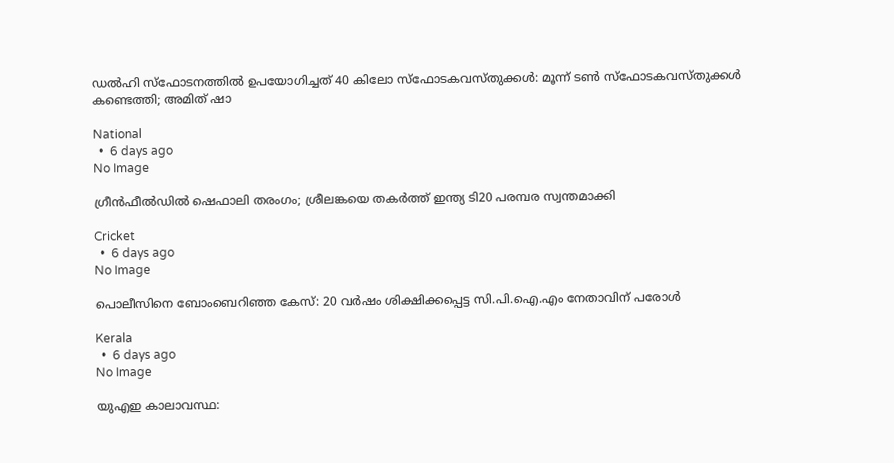ഡൽഹി സ്ഫോടനത്തിൽ ഉപയോഗിച്ചത് 40 കിലോ സ്ഫോടകവസ്തുക്കൾ: മൂന്ന് ടൺ സ്ഫോടകവസ്തുക്കൾ കണ്ടെത്തി; അമിത് ഷാ

National
  •  6 days ago
No Image

ഗ്രീൻഫീൽഡിൽ ഷെഫാലി തരംഗം; ശ്രീലങ്കയെ തകർത്ത് ഇന്ത്യ ടി20 പരമ്പര സ്വന്തമാക്കി

Cricket
  •  6 days ago
No Image

പൊലീസിനെ ബോംബെറിഞ്ഞ കേസ്: 20 വർഷം ശിക്ഷിക്കപ്പെട്ട സി.പി.ഐ.എം നേതാവിന് പരോൾ

Kerala
  •  6 days ago
No Image

യുഎഇ കാലാവസ്ഥ: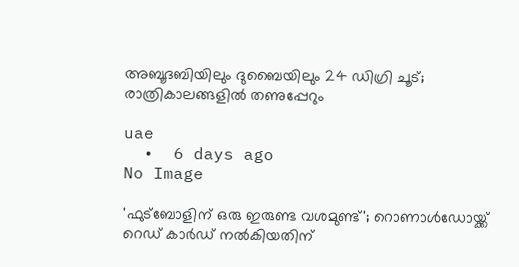അബൂദബിയിലും ദുബൈയിലും 24 ഡിഗ്രി ചൂട്; രാത്രികാലങ്ങളിൽ തണുപ്പേറും

uae
  •  6 days ago
No Image

'ഫുട്ബോളിന് ഒരു ഇരുണ്ട വശമുണ്ട്'; റൊണാൾഡോയ്ക്ക് റെഡ് കാർഡ് നൽകിയതിന്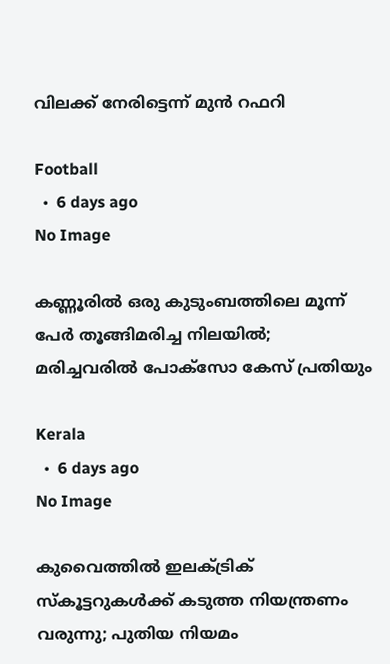വിലക്ക് നേരിട്ടെന്ന് മുൻ റഫറി

Football
  •  6 days ago
No Image

കണ്ണൂരിൽ ഒരു കുടുംബത്തിലെ മൂന്ന് പേർ തൂങ്ങിമരിച്ച നിലയിൽ; മരിച്ചവരിൽ പോക്സോ കേസ് പ്രതിയും

Kerala
  •  6 days ago
No Image

കുവൈത്തിൽ ഇലക്ട്രിക് സ്കൂട്ടറുകൾക്ക് കടുത്ത നിയന്ത്രണം വരുന്നു; പുതിയ നിയമം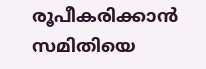രൂപീകരിക്കാന്‍ സമിതിയെ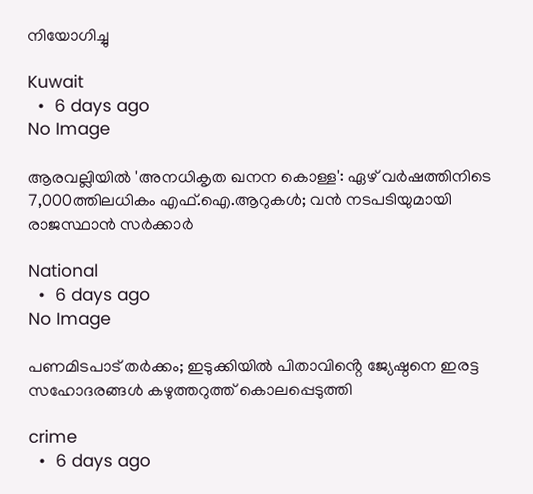നിയോഗിച്ചു

Kuwait
  •  6 days ago
No Image

ആരവല്ലിയിൽ 'അനധികൃത ഖനന കൊള്ള': ഏഴ് വർഷത്തിനിടെ 7,000ത്തിലധികം എഫ്.ഐ.ആറുകൾ; വൻ നടപടിയുമായി രാജസ്ഥാൻ സർക്കാർ

National
  •  6 days ago
No Image

പണമിടപാട് തർക്കം; ഇടുക്കിയിൽ പിതാവിൻ്റെ ജ്യേഷ്ഠനെ ഇരട്ട സഹോദരങ്ങൾ കഴുത്തറുത്ത് കൊലപ്പെടുത്തി

crime
  •  6 days ago